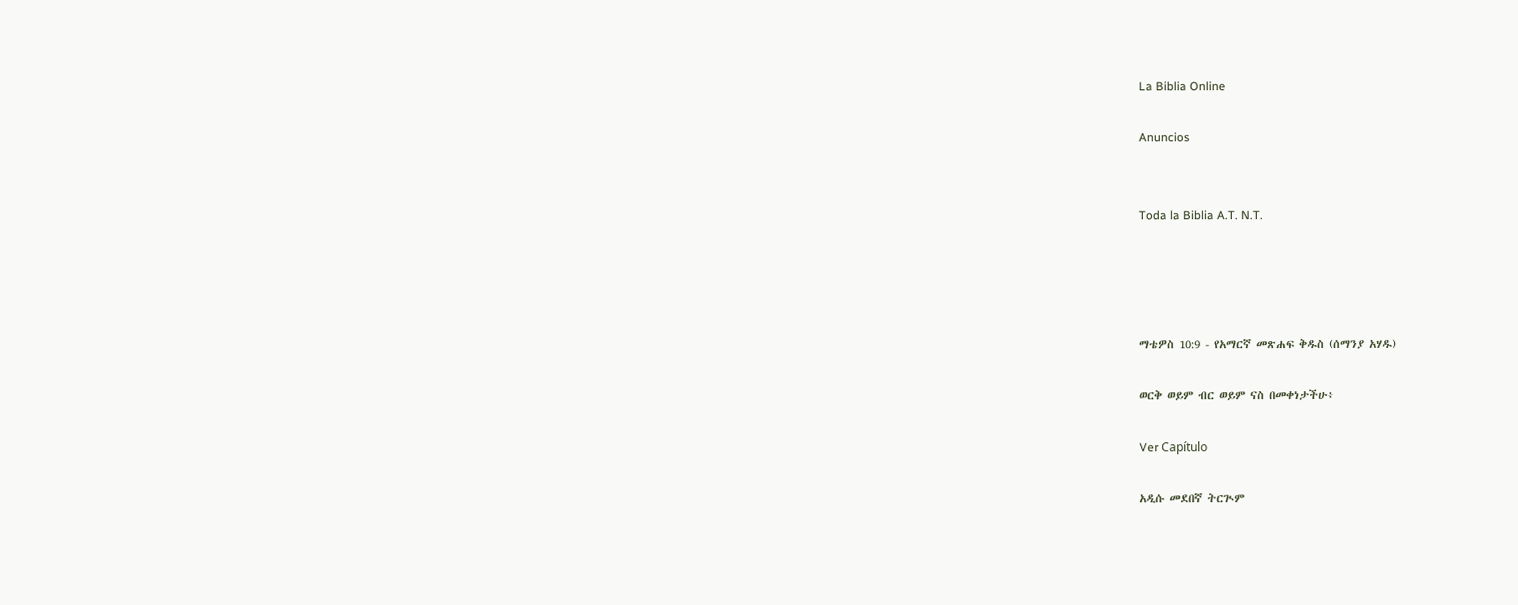La Biblia Online

Anuncios


Toda la Biblia A.T. N.T.




ማቴዎስ 10:9 - የአማርኛ መጽሐፍ ቅዱስ (ሰማንያ አሃዱ)

ወርቅ ወይም ብር ወይም ናስ በመቀነታችሁ፥

Ver Capítulo

አዲሱ መደበኛ ትርጒም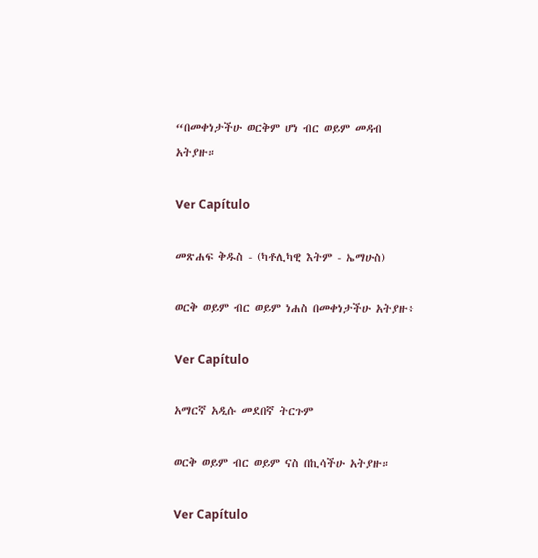“በመቀነታችሁ ወርቅም ሆነ ብር ወይም መዳብ አትያዙ።

Ver Capítulo

መጽሐፍ ቅዱስ - (ካቶሊካዊ እትም - ኤማሁስ)

ወርቅ ወይም ብር ወይም ነሐስ በመቀነታችሁ አትያዙ፥

Ver Capítulo

አማርኛ አዲሱ መደበኛ ትርጉም

ወርቅ ወይም ብር ወይም ናስ በኪሳችሁ አትያዙ።

Ver Capítulo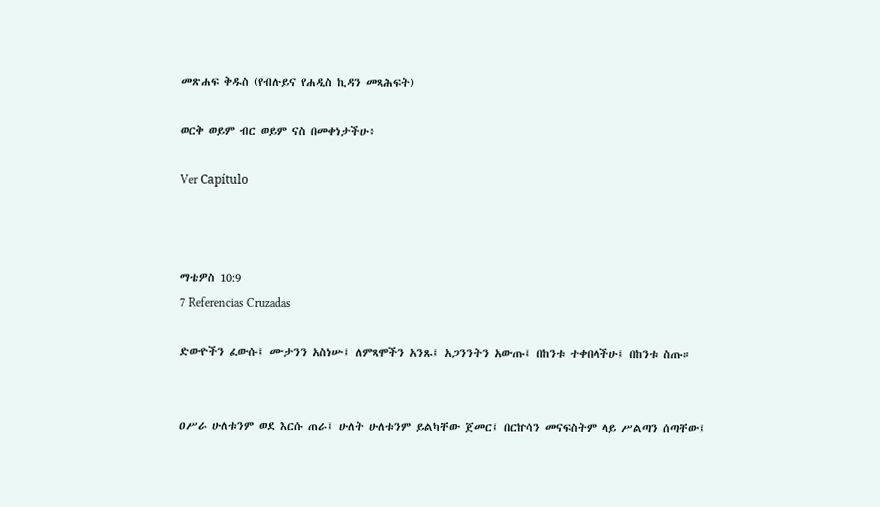መጽሐፍ ቅዱስ (የብሉይና የሐዲስ ኪዳን መጻሕፍት)

ወርቅ ወይም ብር ወይም ናስ በመቀነታችሁ፥

Ver Capítulo



ማቴዎስ 10:9
7 Referencias Cruzadas

ድውዮችን ፈውሱ፤ ሙታንን አስነሡ፤ ለምጻሞችን አንጹ፤ አጋንንትን አውጡ፤ በከንቱ ተቀበላችሁ፤ በከንቱ ስጡ።


ዐሥራ ሁለቱንም ወደ እርሱ ጠራ፤ ሁለት ሁለቱንም ይልካቸው ጀመር፤ በርኵሳን መናፍስትም ላይ ሥልጣን ሰጣቸው፤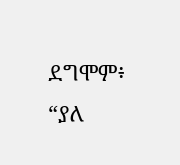ደግሞም፥ “ያለ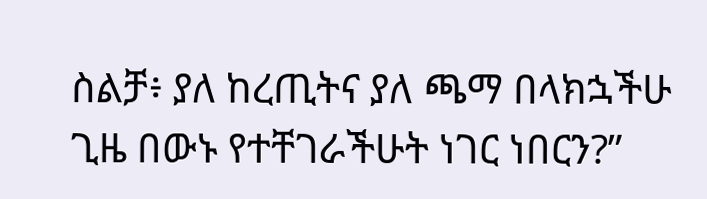ስልቻ፥ ያለ ከረጢትና ያለ ጫማ በላክኋችሁ ጊዜ በውኑ የተቸገራችሁት ነገር ነበርን?”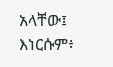አላቸው፤ እነርሱም፥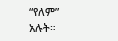“የለም” አሉት።